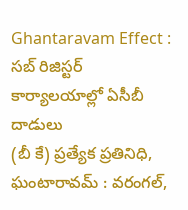Ghantaravam Effect : సబ్ రిజిస్టర్ కార్యాలయాల్లో ఏసీబీ దాడులు
(బీ కే) ప్రత్యేక ప్రతినిధి, ఘంటారావమ్ : వరంగల్,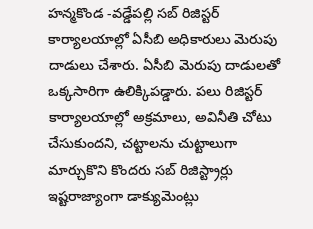హన్మకొండ -వడ్డేపల్లి సబ్ రిజిస్టర్ కార్యాలయాల్లో ఏసీబి అధికారులు మెరుపు దాడులు చేశారు. ఏసీబి మెరుపు దాడులతో ఒక్కసారిగా ఉలిక్కిపడ్డారు. పలు రిజిస్టర్ కార్యాలయాల్లో అక్రమాలు, అవినీతి చోటు చేసుకుందని, చట్టాలను చుట్టాలుగా మార్చుకొని కొందరు సబ్ రిజిస్ట్రార్లు ఇష్టరాజ్యాంగా డాక్యుమెంట్లు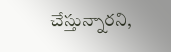చేస్తున్నారని,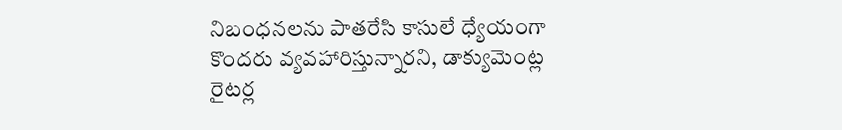నిబంధనలను పాతరేసి కాసులే ధ్యేయంగా కొందరు వ్యవహారిస్తున్నారని, డాక్యుమెంట్ల రైటర్ల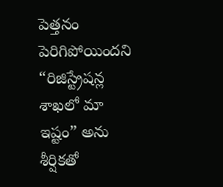పెత్తనం పెరిగిపోయిందని “రిజిస్ట్రేషన్ల శాఖలో మా ఇష్టం” అను శీర్షికతో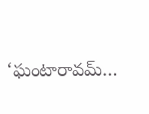‘ఘంటారావమ్…